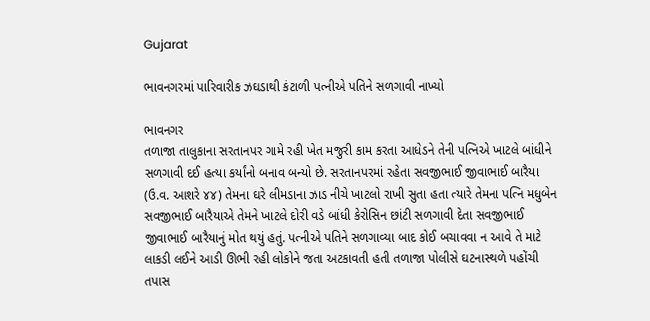Gujarat

ભાવનગરમાં પારિવારીક ઝઘડાથી કંટાળી પત્નીએ પતિને સળગાવી નાખ્યો

ભાવનગર
તળાજા તાલુકાના સરતાનપર ગામે રહી ખેત મજુરી કામ કરતા આધેડને તેની પત્નિએ ખાટલે બાંધીને સળગાવી દઈ હત્યા કર્યાંનો બનાવ બન્યો છે. સરતાનપરમાં રહેતા સવજીભાઈ જીવાભાઈ બારૈયા (ઉ.વ. આશરે ૪૪) તેમના ઘરે લીમડાના ઝાડ નીચે ખાટલો રાખી સુતા હતા ત્યારે તેમના પત્નિ મધુબેન સવજીભાઈ બારૈયાએ તેમને ખાટલે દોરી વડે બાંધી કેરોસિન છાંટી સળગાવી દેતા સવજીભાઈ જીવાભાઈ બારૈયાનું મોત થયું હતું. પત્નીએ પતિને સળગાવ્યા બાદ કોઈ બચાવવા ન આવે તે માટે લાકડી લઈને આડી ઊભી રહી લોકોને જતા અટકાવતી હતી તળાજા પોલીસે ઘટનાસ્થળે પહોંચી તપાસ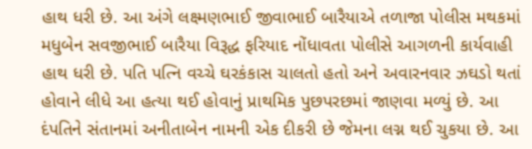હાથ ધરી છે. આ અંગે લક્ષ્મણભાઈ જીવાભાઈ બારૈયાએ તળાજા પોલીસ મથકમાં મધુબેન સવજીભાઈ બારૈયા વિરૂદ્ધ ફરિયાદ નોંધાવતા પોલીસે આગળની કાર્યવાહી હાથ ધરી છે. પતિ પત્નિ વચ્ચે ઘરકંકાસ ચાલતો હતો અને અવારનવાર ઝઘડો થતાં હોવાને લીધે આ હત્યા થઈ હોવાનું પ્રાથમિક પુછપરછમાં જાણવા મળ્યું છે. આ દંપતિને સંતાનમાં અનીતાબેન નામની એક દીકરી છે જેમના લગ્ન થઈ ચુકયા છે. આ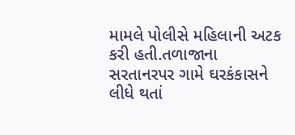મામલે પોલીસે મહિલાની અટક કરી હતી.તળાજાના સરતાનરપર ગામે ઘરકંકાસને લીધે થતાં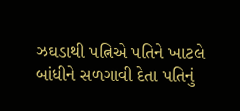ઝઘડાથી પત્નિએ પતિને ખાટલે બાંધીને સળગાવી દેતા પતિનું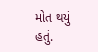મોત થયું હતું.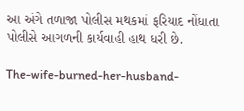આ અંગે તળાજા પોલીસ મથકમાં ફરિયાદ નોંધાતા પોલીસે આગળની કાર્યવાહી હાથ ધરી છે.

The-wife-burned-her-husband-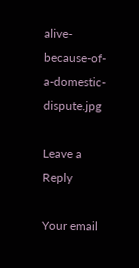alive-because-of-a-domestic-dispute.jpg

Leave a Reply

Your email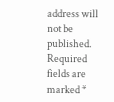address will not be published. Required fields are marked *